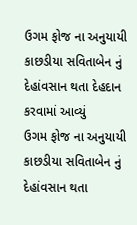ઉગમ ફોજ ના અનુયાયી કાછડીયા સવિતાબેન નું દેહાંવસાન થતા દેહદાન કરવામાં આવ્યું
ઉગમ ફોજ ના અનુયાયી કાછડીયા સવિતાબેન નું દેહાંવસાન થતા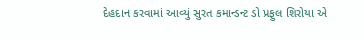દેહદાન કરવામાં આવ્યું સુરત કમાન્ડન્ટ ડો પ્રફુલ શિરોયા એ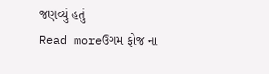જણવ્યું હતું
Read moreઉગમ ફોજ ના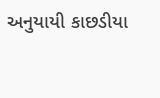અનુયાયી કાછડીયા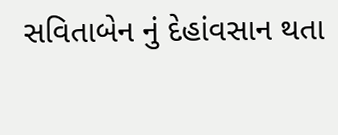સવિતાબેન નું દેહાંવસાન થતા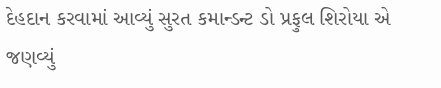દેહદાન કરવામાં આવ્યું સુરત કમાન્ડન્ટ ડો પ્રફુલ શિરોયા એ જણવ્યું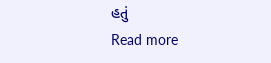હતું
Read more